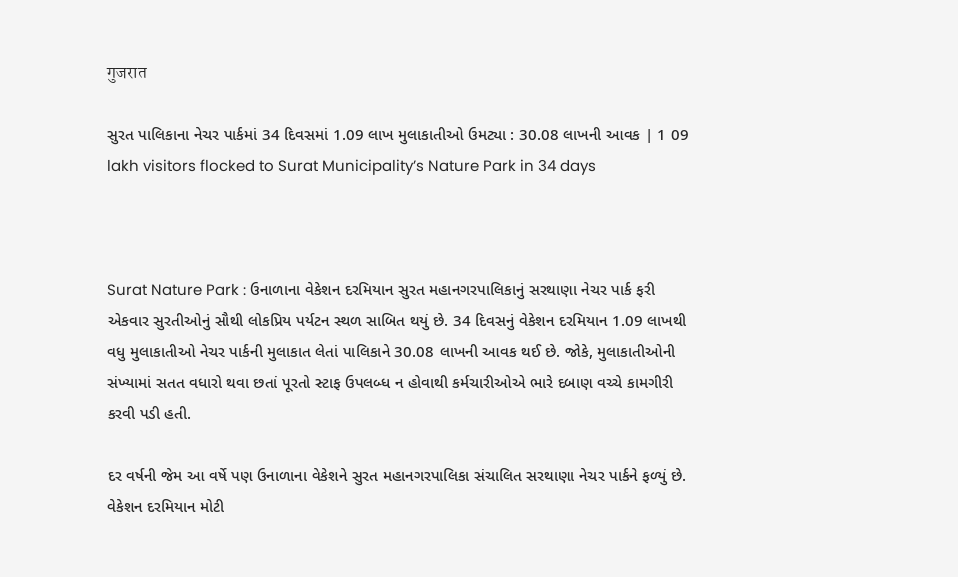गुजरात

સુરત પાલિકાના નેચર પાર્કમાં 34 દિવસમાં 1.09 લાખ મુલાકાતીઓ ઉમટ્યા : 30.08 લાખની આવક | 1 09 lakh visitors flocked to Surat Municipality’s Nature Park in 34 days



Surat Nature Park : ઉનાળાના વેકેશન દરમિયાન સુરત મહાનગરપાલિકાનું સરથાણા નેચર પાર્ક ફરી એકવાર સુરતીઓનું સૌથી લોકપ્રિય પર્યટન સ્થળ સાબિત થયું છે. 34 દિવસનું વેકેશન દરમિયાન 1.09 લાખથી વધુ મુલાકાતીઓ નેચર પાર્કની મુલાકાત લેતાં પાલિકાને 30.08 લાખની આવક થઈ છે. જોકે, મુલાકાતીઓની સંખ્યામાં સતત વધારો થવા છતાં પૂરતો સ્ટાફ ઉપલબ્ધ ન હોવાથી કર્મચારીઓએ ભારે દબાણ વચ્ચે કામગીરી કરવી પડી હતી.

દર વર્ષની જેમ આ વર્ષે પણ ઉનાળાના વેકેશને સુરત મહાનગરપાલિકા સંચાલિત સરથાણા નેચર પાર્કને ફળ્યું છે. વેકેશન દરમિયાન મોટી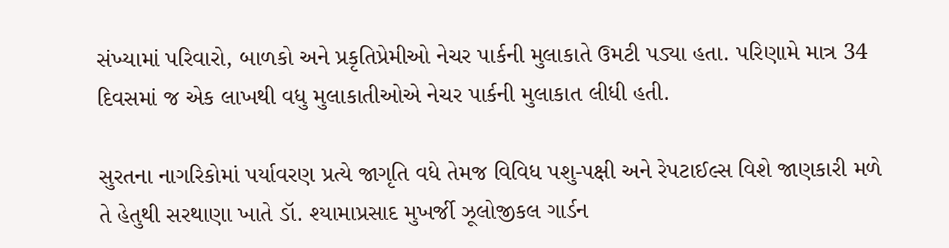સંખ્યામાં પરિવારો, બાળકો અને પ્રકૃતિપ્રેમીઓ નેચર પાર્કની મુલાકાતે ઉમટી પડ્યા હતા. પરિણામે માત્ર 34 દિવસમાં જ એક લાખથી વધુ મુલાકાતીઓએ નેચર પાર્કની મુલાકાત લીધી હતી.

સુરતના નાગરિકોમાં પર્યાવરણ પ્રત્યે જાગૃતિ વધે તેમજ વિવિધ પશુ-પક્ષી અને રેપટાઈલ્સ વિશે જાણકારી મળે તે હેતુથી સરથાણા ખાતે ડૉ. શ્યામાપ્રસાદ મુખર્જી ઝૂલોજીકલ ગાર્ડન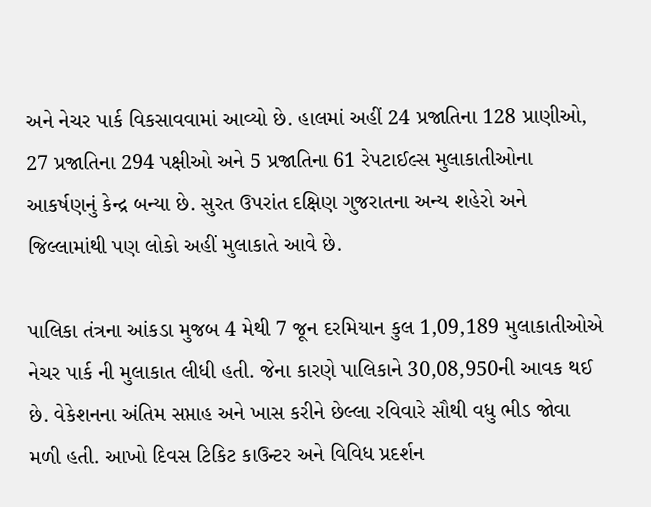અને નેચર પાર્ક વિકસાવવામાં આવ્યો છે. હાલમાં અહીં 24 પ્રજાતિના 128 પ્રાણીઓ, 27 પ્રજાતિના 294 પક્ષીઓ અને 5 પ્રજાતિના 61 રેપટાઈલ્સ મુલાકાતીઓના આકર્ષણનું કેન્દ્ર બન્યા છે. સુરત ઉપરાંત દક્ષિણ ગુજરાતના અન્ય શહેરો અને જિલ્લામાંથી પણ લોકો અહીં મુલાકાતે આવે છે.

પાલિકા તંત્રના આંકડા મુજબ 4 મેથી 7 જૂન દરમિયાન કુલ 1,09,189 મુલાકાતીઓએ નેચર પાર્ક ની મુલાકાત લીધી હતી. જેના કારણે પાલિકાને 30,08,950ની આવક થઈ છે. વેકેશનના અંતિમ સપ્તાહ અને ખાસ કરીને છેલ્લા રવિવારે સૌથી વધુ ભીડ જોવા મળી હતી. આખો દિવસ ટિકિટ કાઉન્ટર અને વિવિધ પ્રદર્શન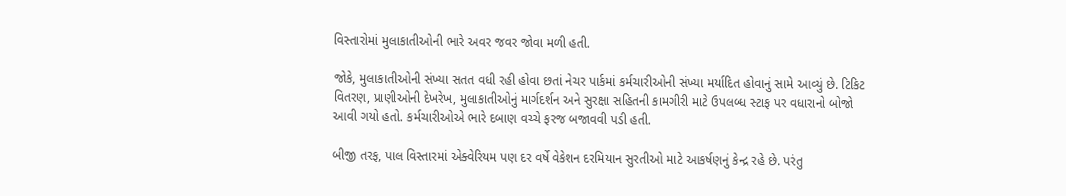વિસ્તારોમાં મુલાકાતીઓની ભારે અવર જવર જોવા મળી હતી.

જોકે, મુલાકાતીઓની સંખ્યા સતત વધી રહી હોવા છતાં નેચર પાર્કમાં કર્મચારીઓની સંખ્યા મર્યાદિત હોવાનું સામે આવ્યું છે. ટિકિટ વિતરણ, પ્રાણીઓની દેખરેખ, મુલાકાતીઓનું માર્ગદર્શન અને સુરક્ષા સહિતની કામગીરી માટે ઉપલબ્ધ સ્ટાફ પર વધારાનો બોજો આવી ગયો હતો. કર્મચારીઓએ ભારે દબાણ વચ્ચે ફરજ બજાવવી પડી હતી.

બીજી તરફ, પાલ વિસ્તારમાં એક્વેરિયમ પણ દર વર્ષે વેકેશન દરમિયાન સુરતીઓ માટે આકર્ષણનું કેન્દ્ર રહે છે. પરંતુ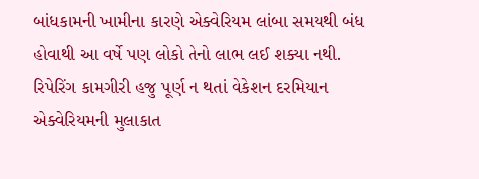બાંધકામની ખામીના કારણે એક્વેરિયમ લાંબા સમયથી બંધ હોવાથી આ વર્ષે પણ લોકો તેનો લાભ લઈ શક્યા નથી. રિપેરિંગ કામગીરી હજુ પૂર્ણ ન થતાં વેકેશન દરમિયાન એક્વેરિયમની મુલાકાત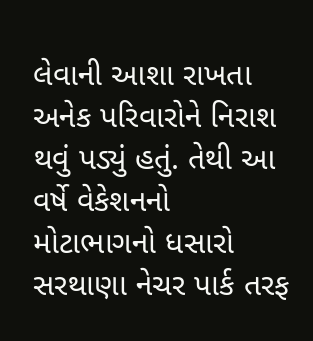લેવાની આશા રાખતા અનેક પરિવારોને નિરાશ થવું પડ્યું હતું. તેથી આ વર્ષે વેકેશનનો મોટાભાગનો ધસારો સરથાણા નેચર પાર્ક તરફ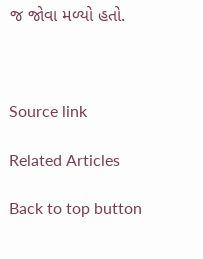જ જોવા મળ્યો હતો.



Source link

Related Articles

Back to top button